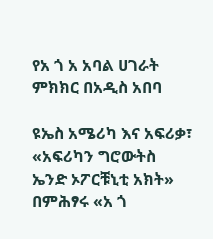የአ ጎ አ አባል ሀገራት ምክክር በአዲስ አበባ

ዩኤስ አሜሪካ እና አፍሪቃ፣ «አፍሪካን ግሮውትስ ኤንድ ኦፖርቹኒቲ አክት» በምሕፃሩ «አ ጎ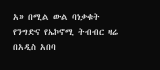አ» በሚል ውል ባነቃቁት የንግድና የኤኮኖሚ ትብብር ዛሬ በአዲስ አበባ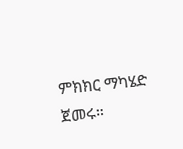ምክክር ማካሄድ ጀመሩ።